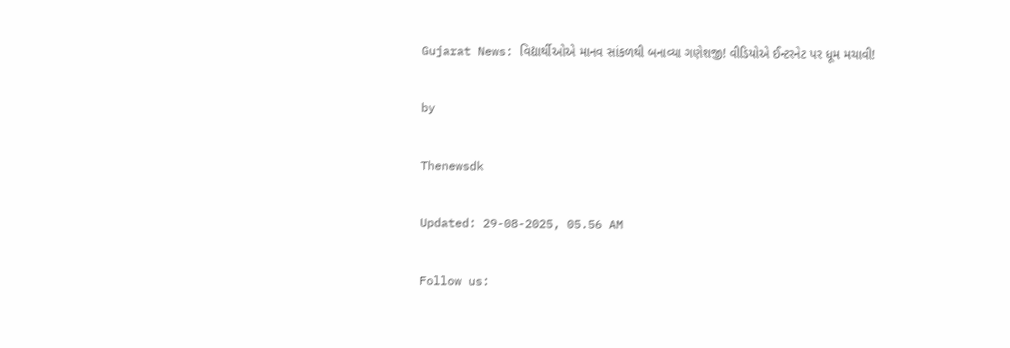Gujarat News: વિદ્યાર્થીઓએ માનવ સાંકળથી બનાવ્યા ગણેશજી! વીડિયોએ ઈન્ટરનેટ પર ધૂમ મચાવી!

by

Thenewsdk

Updated: 29-08-2025, 05.56 AM

Follow us: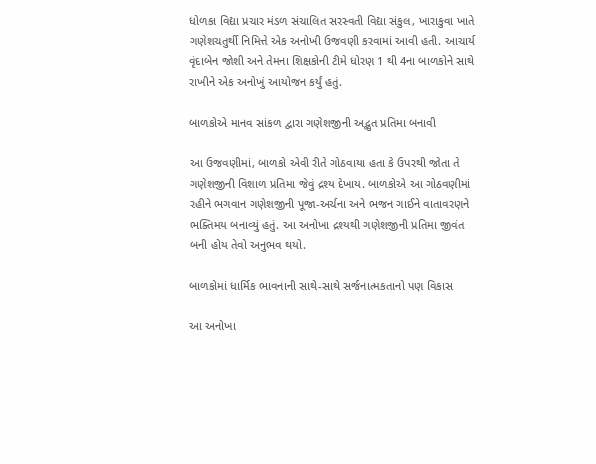ધોળકા વિદ્યા પ્રચાર મંડળ સંચાલિત સરસ્વતી વિદ્યા સંકુલ, ખારાકુવા ખાતે ગણેશચતુર્થી નિમિત્તે એક અનોખી ઉજવણી કરવામાં આવી હતી. આચાર્ય વૃંદાબેન જોશી અને તેમના શિક્ષકોની ટીમે ધોરણ 1 થી 4ના બાળકોને સાથે રાખીને એક અનોખું આયોજન કર્યું હતું.

બાળકોએ માનવ સાંકળ દ્વારા ગણેશજીની અદ્ભુત પ્રતિમા બનાવી

આ ઉજવણીમાં, બાળકો એવી રીતે ગોઠવાયા હતા કે ઉપરથી જોતા તે ગણેશજીની વિશાળ પ્રતિમા જેવું દ્રશ્ય દેખાય. બાળકોએ આ ગોઠવણીમાં રહીને ભગવાન ગણેશજીની પૂજા-અર્ચના અને ભજન ગાઈને વાતાવરણને ભક્તિમય બનાવ્યું હતું. આ અનોખા દ્રશ્યથી ગણેશજીની પ્રતિમા જીવંત બની હોય તેવો અનુભવ થયો.

બાળકોમાં ધાર્મિક ભાવનાની સાથે-સાથે સર્જનાત્મકતાનો પણ વિકાસ

આ અનોખા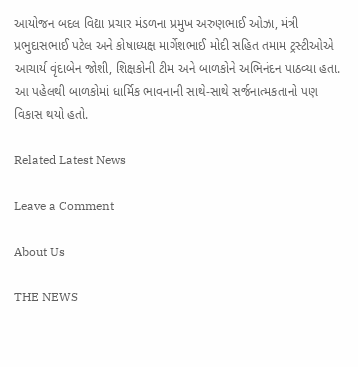આયોજન બદલ વિદ્યા પ્રચાર મંડળના પ્રમુખ અરુણભાઈ ઓઝા, મંત્રી પ્રભુદાસભાઈ પટેલ અને કોષાધ્યક્ષ માર્ગેશભાઈ મોદી સહિત તમામ ટ્રસ્ટીઓએ આચાર્ય વૃંદાબેન જોશી, શિક્ષકોની ટીમ અને બાળકોને અભિનંદન પાઠવ્યા હતા. આ પહેલથી બાળકોમાં ધાર્મિક ભાવનાની સાથે-સાથે સર્જનાત્મકતાનો પણ વિકાસ થયો હતો.

Related Latest News

Leave a Comment

About Us

THE NEWS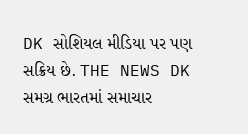DK સોશિયલ મીડિયા પર પણ સક્રિય છે. THE NEWS DK સમગ્ર ભારતમાં સમાચાર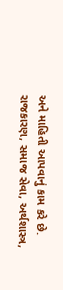અને માહિતી આપવાનું કામ કરે છે. રાજકારણ, સમાજ સેવા, અર્થશાસ્ત્ર,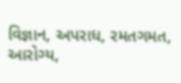વિજ્ઞાન, અપરાધ, રમતગમત, આરોગ્ય,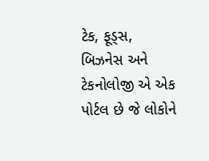ટેક, ફૂડ્સ, બિઝનેસ અને ટેકનોલોજી એ એક પોર્ટલ છે જે લોકોને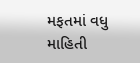મફતમાં વધુ માહિતી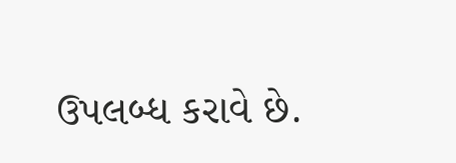ઉપલબ્ધ કરાવે છે.